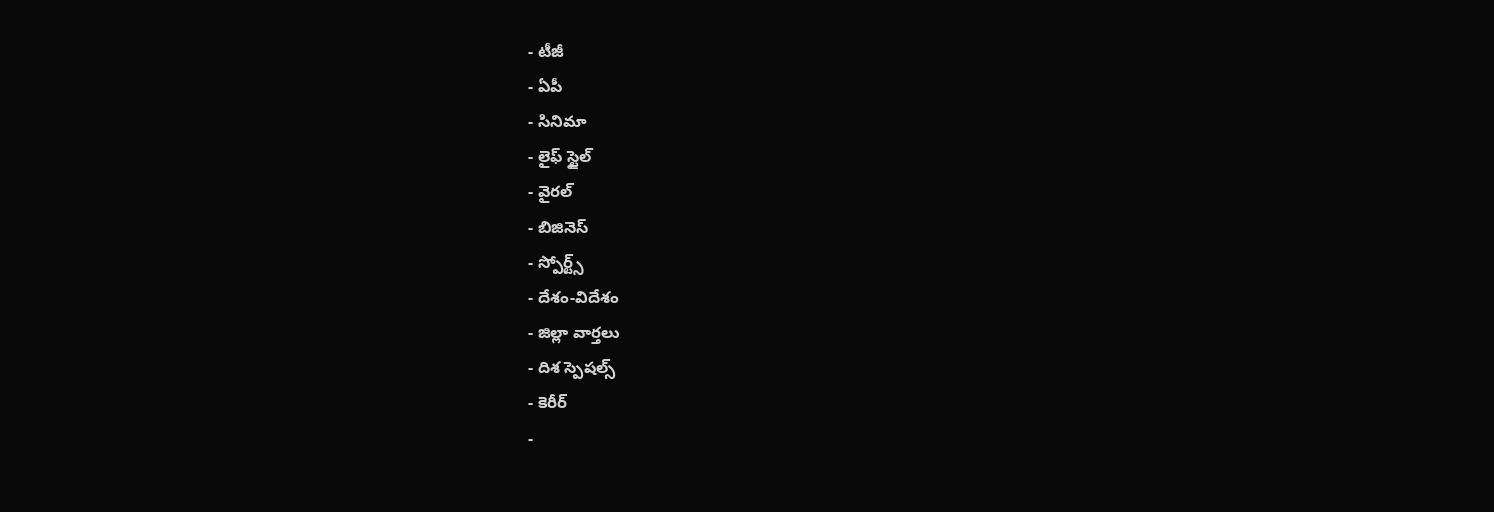- టీజీ
- ఏపీ
- సినిమా
- లైఫ్ స్టైల్
- వైరల్
- బిజినెస్
- స్పోర్ట్స్
- దేశం-విదేశం
- జిల్లా వార్తలు
- దిశ స్పెషల్స్
- కెరీర్
-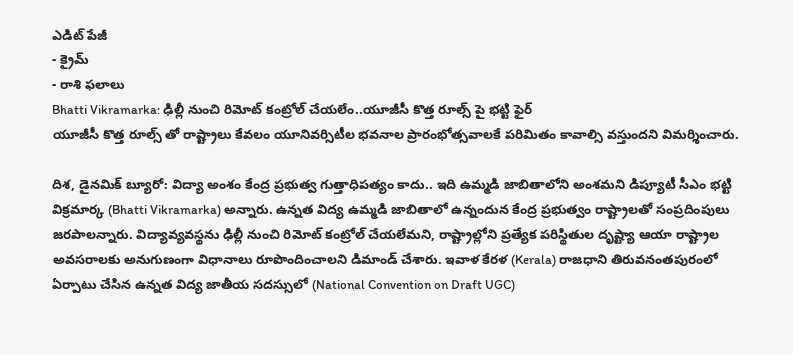ఎడిట్ పేజీ
- క్రైమ్
- రాశి ఫలాలు
Bhatti Vikramarka: ఢిల్లీ నుంచి రిమోట్ కంట్రోల్ చేయలేం..యూజీసీ కొత్త రూల్స్ పై భట్టి ఫైర్
యూజీసీ కొత్త రూల్స్ తో రాష్ట్రాలు కేవలం యూనివర్సిటీల భవనాల ప్రారంభోత్సవాలకే పరిమితం కావాల్సి వస్తుందని విమర్శించారు.

దిశ, డైనమిక్ బ్యూరో: విద్యా అంశం కేంద్ర ప్రభుత్వ గుత్తాధిపత్యం కాదు.. ఇది ఉమ్మడి జాబితాలోని అంశమని డిప్యూటీ సీఎం భట్టి విక్రమార్క (Bhatti Vikramarka) అన్నారు. ఉన్నత విద్య ఉమ్మడి జాబితాలో ఉన్నందున కేంద్ర ప్రభుత్వం రాష్ట్రాలతో సంప్రదింపులు జరపాలన్నారు. విద్యావ్యవస్థను ఢిల్లీ నుంచి రిమోట్ కంట్రోల్ చేయలేమని, రాష్ట్రాల్లోని ప్రత్యేక పరిస్థితుల దృష్ట్యా ఆయా రాష్ట్రాల అవసరాలకు అనుగుణంగా విధానాలు రూపొందించాలని డిమాండ్ చేశారు. ఇవాళ కేరళ (Kerala) రాజధాని తిరువనంతపురంలో ఏర్పాటు చేసిన ఉన్నత విద్య జాతీయ సదస్సులో (National Convention on Draft UGC)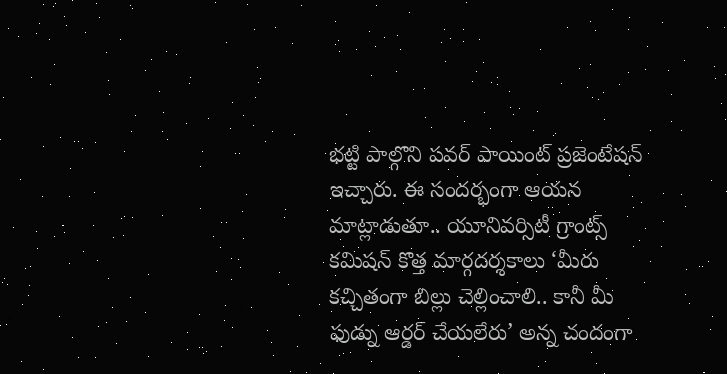భట్టి పాల్గొని పవర్ పాయింట్ ప్రజెంటేషన్ ఇచ్చారు. ఈ సందర్భంగా ఆయన మాట్లాడుతూ.. యూనివర్సిటీ గ్రాంట్స్ కమిషన్ కొత్త మార్గదర్శకాలు ‘మీరు కచ్చితంగా బిల్లు చెల్లించాలి.. కానీ మీ ఫుడ్ను ఆర్డర్ చేయలేరు’ అన్న చందంగా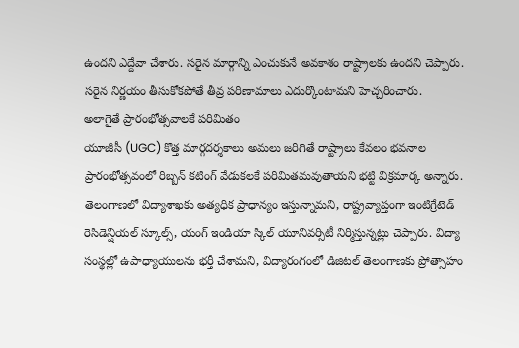ఉందని ఎద్దేవా చేశారు. సరైన మార్గాన్ని ఎంచుకునే అవకాశం రాష్ట్రాలకు ఉందని చెప్పారు. సరైన నిర్ణయం తీసుకోకపోతే తీవ్ర పరిణామాలు ఎదుర్కొంటామని హెచ్చరించారు.
అలాగైతే ప్రారంభోత్సవాలకే పరిమితం
యూజీసీ (UGC) కొత్త మార్గదర్శకాలు అమలు జరిగితే రాష్ట్రాలు కేవలం భవనాల ప్రారంభోత్సవంలో రిబ్బన్ కటింగ్ వేడుకలకే పరిమితమవుతాయని భట్టి విక్రమార్క అన్నారు. తెలంగాణలో విద్యాశాఖకు అత్యధిక ప్రాధాన్యం ఇస్తున్నామని, రాష్ట్రవ్యాప్తంగా ఇంటిగ్రేటెడ్ రెసిడెన్షియల్ స్కూల్స్, యంగ్ ఇండియా స్కిల్ యూనివర్సిటీ నిర్మిస్తున్నట్లు చెప్పారు. విద్యా సంస్థల్లో ఉపాధ్యాయులను భర్తీ చేశామని, విద్యారంగంలో డిజిటల్ తెలంగాణకు ప్రోత్సాహం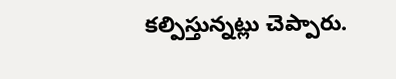కల్పిస్తున్నట్లు చెప్పారు.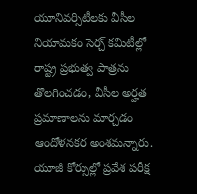యూనివర్సిటీలకు వీసీల నియామకం సెర్చ్ కమిటీల్లో రాష్ట్ర ప్రభుత్వ పాత్రను తొలగించడం, వీసీల అర్హత ప్రమాణాలను మార్చడం ఆందోళనకర అంశమన్నారు. యూజీ కోర్సుల్లో ప్రవేశ పరీక్ష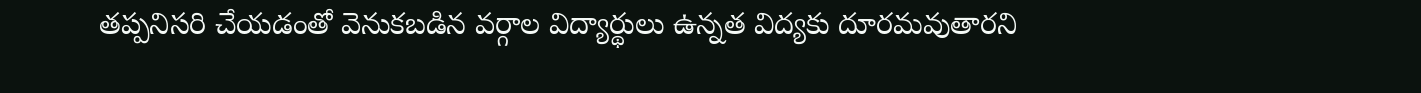తప్పనిసరి చేయడంతో వెనుకబడిన వర్గాల విద్యార్థులు ఉన్నత విద్యకు దూరమవుతారని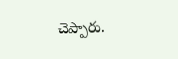చెప్పారు.